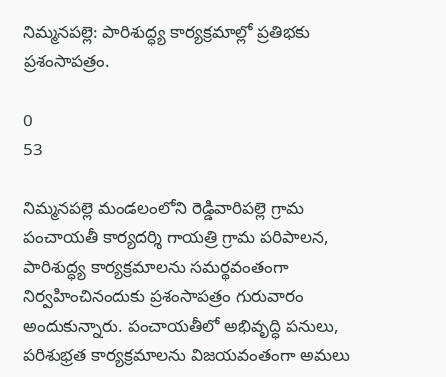నిమ్మనపల్లె: పారిశుద్ధ్య కార్యక్రమాల్లో ప్రతిభకు ప్రశంసాపత్రం.

0
53

నిమ్మనపల్లె మండలంలోని రెడ్డివారిపల్లె గ్రామ పంచాయతీ కార్యదర్శి గాయత్రి గ్రామ పరిపాలన, పారిశుద్ధ్య కార్యక్రమాలను సమర్థవంతంగా నిర్వహించినందుకు ప్రశంసాపత్రం గురువారం అందుకున్నారు. పంచాయతీలో అభివృద్ధి పనులు, పరిశుభ్రత కార్యక్రమాలను విజయవంతంగా అమలు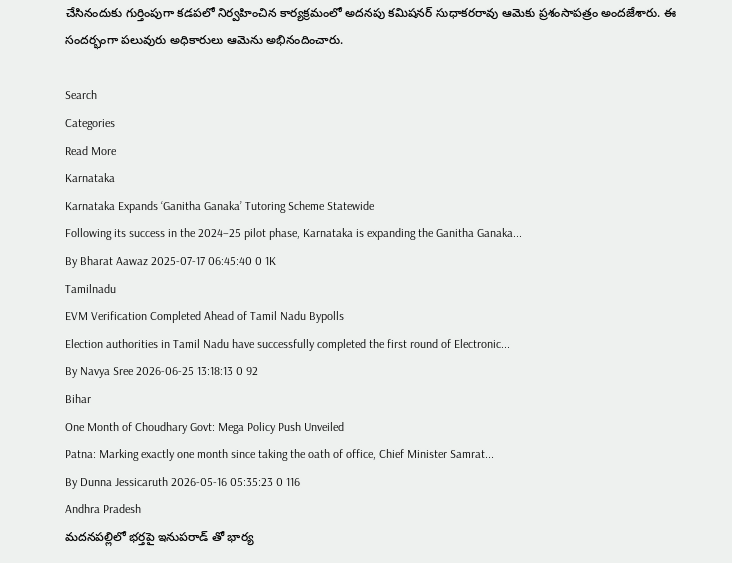చేసినందుకు గుర్తింపుగా కడపలో నిర్వహించిన కార్యక్రమంలో అదనపు కమిషనర్ సుధాకరరావు ఆమెకు ప్రశంసాపత్రం అందజేశారు. ఈ సందర్భంగా పలువురు అధికారులు ఆమెను అభినందించారు.

Search
Categories
Read More
Karnataka
Karnataka Expands ‘Ganitha Ganaka’ Tutoring Scheme Statewide
Following its success in the 2024–25 pilot phase, Karnataka is expanding the Ganitha Ganaka...
By Bharat Aawaz 2025-07-17 06:45:40 0 1K
Tamilnadu
EVM Verification Completed Ahead of Tamil Nadu Bypolls
Election authorities in Tamil Nadu have successfully completed the first round of Electronic...
By Navya Sree 2026-06-25 13:18:13 0 92
Bihar
One Month of Choudhary Govt: Mega Policy Push Unveiled
Patna: Marking exactly one month since taking the oath of office, Chief Minister Samrat...
By Dunna Jessicaruth 2026-05-16 05:35:23 0 116
Andhra Pradesh
మదనపల్లిలో భర్తపై ఇనుపరాడ్ తో భార్య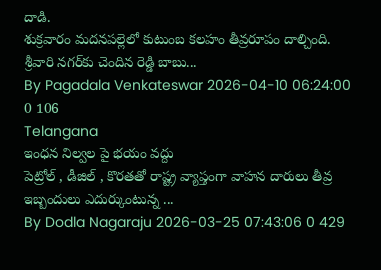దాడి.
శుక్రవారం మదనపల్లెలో కుటుంబ కలహం తీవ్రరూపం దాల్చింది. శ్రీవారి నగర్‌కు చెందిన రెడ్డి బాబు...
By Pagadala Venkateswar 2026-04-10 06:24:00 0 106
Telangana
ఇంధన నిల్వల పై భయం వద్దు
పెట్రోల్ , డీజిల్ , కొరతతో రాష్ట్ర వ్యాప్తంగా వాహన దారులు తీవ్ర ఇబ్బందులు ఎదుర్కుంటున్న ...
By Dodla Nagaraju 2026-03-25 07:43:06 0 429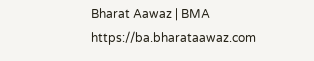Bharat Aawaz | BMA https://ba.bharataawaz.com